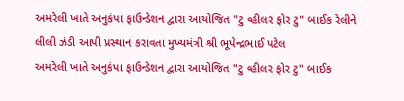અમરેલી ખાતે અનુકંપા ફાઉન્ડેશન દ્વારા આયોજિત "ટુ વ્હીલર ફોર ટુ" બાઈક રેલીને લીલી ઝંડી આપી પ્રસ્થાન કરાવતા મુખ્યમંત્રી શ્રી ભૂપેન્દ્રભાઈ પટેલ
અમરેલી ખાતે અનુકંપા ફાઉન્ડેશન દ્વારા આયોજિત "ટુ વ્હીલર ફોર ટુ" બાઈક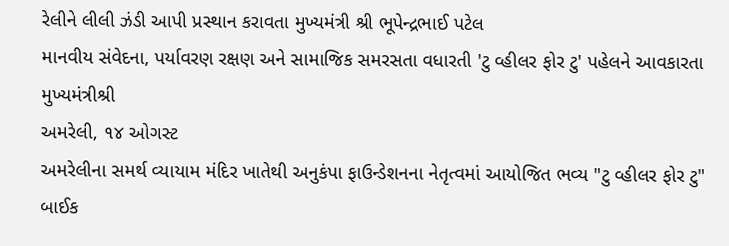રેલીને લીલી ઝંડી આપી પ્રસ્થાન કરાવતા મુખ્યમંત્રી શ્રી ભૂપેન્દ્રભાઈ પટેલ
માનવીય સંવેદના, પર્યાવરણ રક્ષણ અને સામાજિક સમરસતા વધારતી 'ટુ વ્હીલર ફોર ટુ' પહેલને આવકારતા મુખ્યમંત્રીશ્રી
અમરેલી, ૧૪ ઓગસ્ટ
અમરેલીના સમર્થ વ્યાયામ મંદિર ખાતેથી અનુકંપા ફાઉન્ડેશનના નેતૃત્વમાં આયોજિત ભવ્ય "ટુ વ્હીલર ફોર ટુ" બાઈક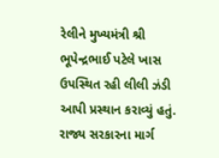રેલીને મુખ્યમંત્રી શ્રી ભૂપેન્દ્રભાઈ પટેલે ખાસ ઉપસ્થિત રહી લીલી ઝંડી આપી પ્રસ્થાન કરાવ્યું હતું. રાજ્ય સરકારના માર્ગ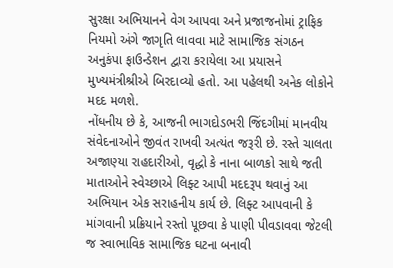સુરક્ષા અભિયાનને વેગ આપવા અને પ્રજાજનોમાં ટ્રાફિક નિયમો અંગે જાગૃતિ લાવવા માટે સામાજિક સંગઠન અનુકંપા ફાઉન્ડેશન દ્વારા કરાયેલા આ પ્રયાસને મુખ્યમંત્રીશ્રીએ બિરદાવ્યો હતો. આ પહેલથી અનેક લોકોને મદદ મળશે.
નોંધનીય છે કે, આજની ભાગદોડભરી જિંદગીમાં માનવીય સંવેદનાઓને જીવંત રાખવી અત્યંત જરૂરી છે. રસ્તે ચાલતા અજાણ્યા રાહદારીઓ, વૃદ્ધો કે નાના બાળકો સાથે જતી માતાઓને સ્વેચ્છાએ લિફ્ટ આપી મદદરૂપ થવાનું આ અભિયાન એક સરાહનીય કાર્ય છે. લિફ્ટ આપવાની કે માંગવાની પ્રક્રિયાને રસ્તો પૂછવા કે પાણી પીવડાવવા જેટલી જ સ્વાભાવિક સામાજિક ઘટના બનાવી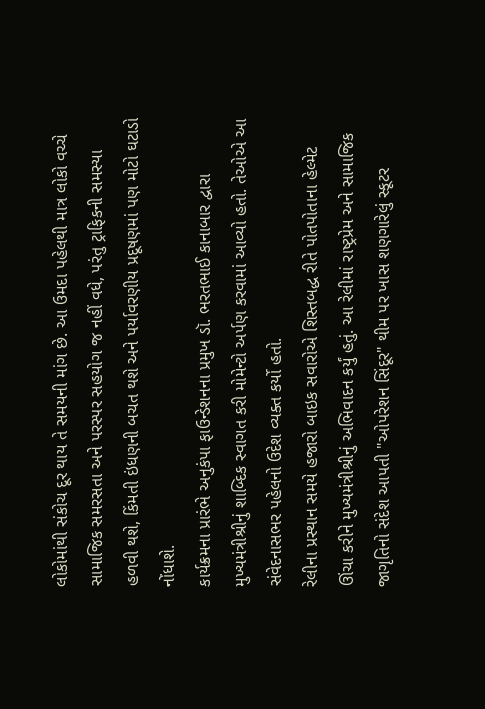લોકોમાંથી સંકોચ દૂર થાય તે સમયની માંગ છે. આ ઉમદા પહેલથી માત્ર લોકો વચ્ચે સામાજિક સમરસતા અને પરસ્પર સહયોગ જ નહીં વધે, પરંતુ ટ્રાફિકની સમસ્યા હળવી થશે, કિંમતી ઇંધણની બચત થશે અને પર્યાવરણીય પ્રદૂષણમાં પણ મોટો ઘટાડો નોંધાશે.
કાર્યક્રમના પ્રારંભે અનુકંપા ફાઉન્ડેશનના પ્રમુખ ડૉ. ભરતભાઈ કાનાબાર દ્વારા મુખ્યમંત્રીશ્રીનું શાબ્દિક સ્વાગત કરી મોમેન્ટો અર્પણ કરવામાં આવ્યો હતો. તેઓએ આ સંવેદનાસભર પહેલનો ઉદેશ વ્યક્ત કર્યો હતો.
રેલીના પ્રસ્થાન સમયે હજારો બાઇક સવારોએ શિસ્તબદ્ધ રીતે પોતપોતાના હેલ્મેટ ઊંચા કરીને મુખ્યમંત્રીશ્રીનું અભિવાદન કર્યું હતું. આ રેલીમાં રાષ્ટ્રપ્રેમ અને સામાજિક જાગૃતિનો સંદેશ આપતી "ઓપરેશન સિંદૂર" થીમ પર ખાસ શણગારેલું સ્કૂટર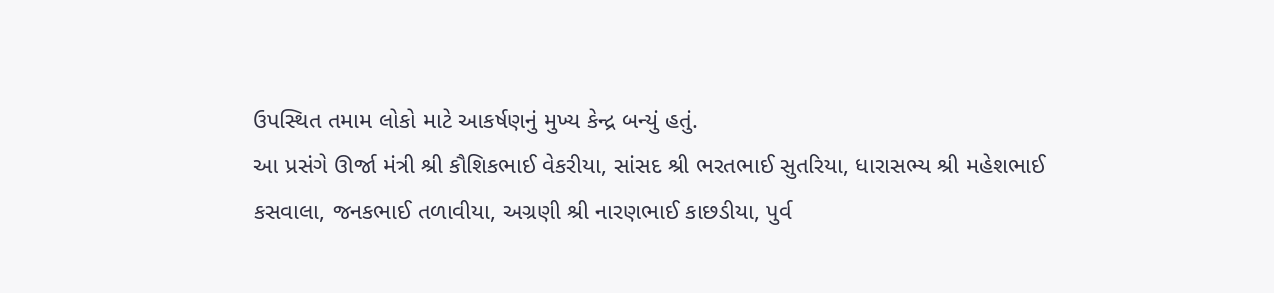ઉપસ્થિત તમામ લોકો માટે આકર્ષણનું મુખ્ય કેન્દ્ર બન્યું હતું.
આ પ્રસંગે ઊર્જા મંત્રી શ્રી કૌશિકભાઈ વેકરીયા, સાંસદ શ્રી ભરતભાઈ સુતરિયા, ધારાસભ્ય શ્રી મહેશભાઈ કસવાલા, જનકભાઈ તળાવીયા, અગ્રણી શ્રી નારણભાઈ કાછડીયા, પુર્વ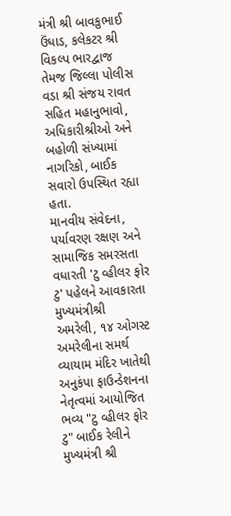મંત્રી શ્રી બાવકુભાઈ ઉંધાડ, કલેકટર શ્રી વિકલ્પ ભારદ્વાજ તેમજ જિલ્લા પોલીસ વડા શ્રી સંજય રાવત સહિત મહાનુભાવો, અધિકારીશ્રીઓ અને બહોળી સંખ્યામાં નાગરિકો, બાઈક સવારો ઉપસ્થિત રહ્યા હતા.
માનવીય સંવેદના, પર્યાવરણ રક્ષણ અને સામાજિક સમરસતા વધારતી 'ટુ વ્હીલર ફોર ટુ' પહેલને આવકારતા મુખ્યમંત્રીશ્રી
અમરેલી, ૧૪ ઓગસ્ટ
અમરેલીના સમર્થ વ્યાયામ મંદિર ખાતેથી અનુકંપા ફાઉન્ડેશનના નેતૃત્વમાં આયોજિત ભવ્ય "ટુ વ્હીલર ફોર ટુ" બાઈક રેલીને મુખ્યમંત્રી શ્રી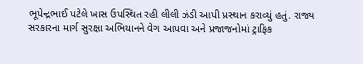ભૂપેન્દ્રભાઈ પટેલે ખાસ ઉપસ્થિત રહી લીલી ઝંડી આપી પ્રસ્થાન કરાવ્યું હતું. રાજ્ય સરકારના માર્ગ સુરક્ષા અભિયાનને વેગ આપવા અને પ્રજાજનોમાં ટ્રાફિક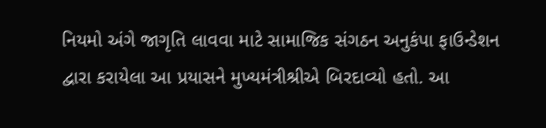નિયમો અંગે જાગૃતિ લાવવા માટે સામાજિક સંગઠન અનુકંપા ફાઉન્ડેશન દ્વારા કરાયેલા આ પ્રયાસને મુખ્યમંત્રીશ્રીએ બિરદાવ્યો હતો. આ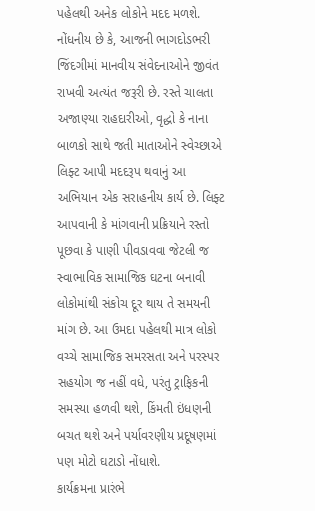પહેલથી અનેક લોકોને મદદ મળશે.
નોંધનીય છે કે, આજની ભાગદોડભરી જિંદગીમાં માનવીય સંવેદનાઓને જીવંત રાખવી અત્યંત જરૂરી છે. રસ્તે ચાલતા અજાણ્યા રાહદારીઓ, વૃદ્ધો કે નાના બાળકો સાથે જતી માતાઓને સ્વેચ્છાએ લિફ્ટ આપી મદદરૂપ થવાનું આ અભિયાન એક સરાહનીય કાર્ય છે. લિફ્ટ આપવાની કે માંગવાની પ્રક્રિયાને રસ્તો પૂછવા કે પાણી પીવડાવવા જેટલી જ સ્વાભાવિક સામાજિક ઘટના બનાવી લોકોમાંથી સંકોચ દૂર થાય તે સમયની માંગ છે. આ ઉમદા પહેલથી માત્ર લોકો વચ્ચે સામાજિક સમરસતા અને પરસ્પર સહયોગ જ નહીં વધે, પરંતુ ટ્રાફિકની સમસ્યા હળવી થશે, કિંમતી ઇંધણની બચત થશે અને પર્યાવરણીય પ્રદૂષણમાં પણ મોટો ઘટાડો નોંધાશે.
કાર્યક્રમના પ્રારંભે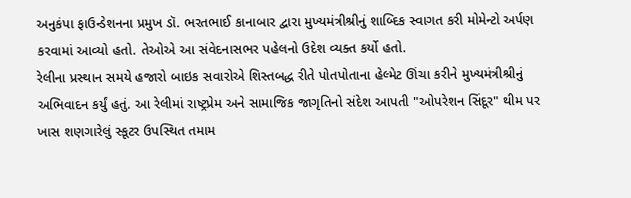અનુકંપા ફાઉન્ડેશનના પ્રમુખ ડૉ. ભરતભાઈ કાનાબાર દ્વારા મુખ્યમંત્રીશ્રીનું શાબ્દિક સ્વાગત કરી મોમેન્ટો અર્પણ કરવામાં આવ્યો હતો. તેઓએ આ સંવેદનાસભર પહેલનો ઉદેશ વ્યક્ત કર્યો હતો.
રેલીના પ્રસ્થાન સમયે હજારો બાઇક સવારોએ શિસ્તબદ્ધ રીતે પોતપોતાના હેલ્મેટ ઊંચા કરીને મુખ્યમંત્રીશ્રીનું અભિવાદન કર્યું હતું. આ રેલીમાં રાષ્ટ્રપ્રેમ અને સામાજિક જાગૃતિનો સંદેશ આપતી "ઓપરેશન સિંદૂર" થીમ પર ખાસ શણગારેલું સ્કૂટર ઉપસ્થિત તમામ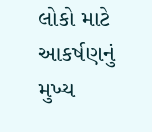લોકો માટે આકર્ષણનું મુખ્ય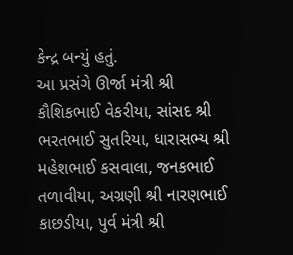કેન્દ્ર બન્યું હતું.
આ પ્રસંગે ઊર્જા મંત્રી શ્રી કૌશિકભાઈ વેકરીયા, સાંસદ શ્રી ભરતભાઈ સુતરિયા, ધારાસભ્ય શ્રી મહેશભાઈ કસવાલા, જનકભાઈ તળાવીયા, અગ્રણી શ્રી નારણભાઈ કાછડીયા, પુર્વ મંત્રી શ્રી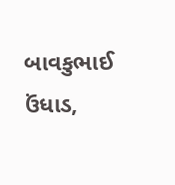બાવકુભાઈ ઉંધાડ,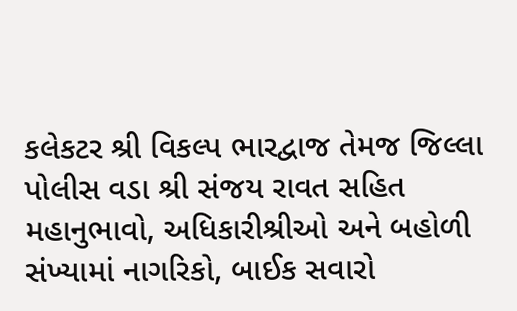કલેકટર શ્રી વિકલ્પ ભારદ્વાજ તેમજ જિલ્લા પોલીસ વડા શ્રી સંજય રાવત સહિત મહાનુભાવો, અધિકારીશ્રીઓ અને બહોળી સંખ્યામાં નાગરિકો, બાઈક સવારો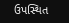ઉપસ્થિત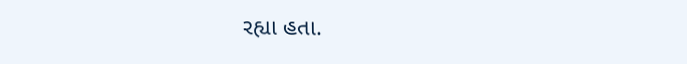રહ્યા હતા.